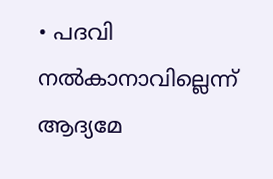• പദവി നല്‍കാനാവില്ലെന്ന് ആദ്യമേ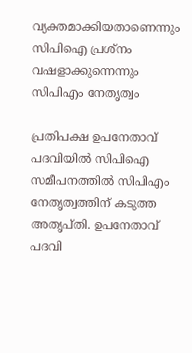വ്യക്തമാക്കിയതാണെന്നും സിപിഐ പ്രശ്നം വഷളാക്കുന്നെന്നും സിപിഎം നേതൃത്വം

പ്രതിപക്ഷ ഉപനേതാവ് പദവിയില്‍ സിപിഐ സമീപനത്തില്‍ സിപിഎം നേതൃത്വത്തിന് കടുത്ത അതൃപ്തി. ഉപനേതാവ് പദവി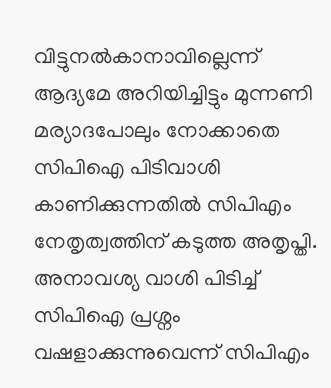വിട്ടുനല്‍കാനാവില്ലെന്ന് ആദ്യമേ അറിയിച്ചിട്ടും മുന്നണി മര്യാദപോലും നോക്കാതെ സിപിഐ പിടിവാശി കാണിക്കുന്നതില്‍ സിപിഎം നേതൃത്വത്തിന് കടുത്ത അതൃപ്തി. അനാവശ്യ വാശി പിടിച്ച് സിപിഐ പ്രശ്നം വഷളാക്കുന്നുവെന്ന് സിപിഎം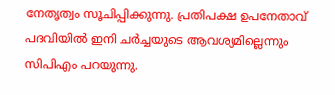നേതൃത്വം സൂചിപ്പിക്കുന്നു. പ്രതിപക്ഷ ഉപനേതാവ് പദവിയില്‍ ഇനി ചര്‍ച്ചയുടെ ആവശ്യമില്ലെന്നും സിപിഎം പറയുന്നു.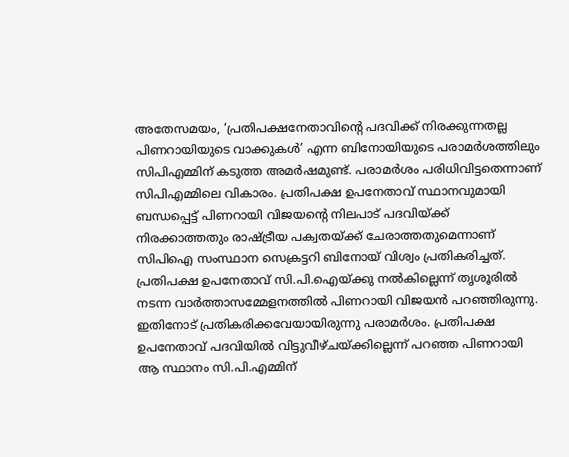അതേസമയം, ‘പ്രതിപക്ഷനേതാവിന്‍റെ പദവിക്ക് നിരക്കുന്നതല്ല പിണറായിയുടെ വാക്കുകള്‍’ എന്ന ബിനോയിയുടെ പരാമര്‍ശത്തിലും സിപിഎമ്മിന് കടുത്ത അമര്‍ഷമുണ്ട്. പരാമര്‍ശം പരിധിവിട്ടതെന്നാണ് സിപിഎമ്മിലെ വികാരം. പ്രതിപക്ഷ ഉപനേതാവ് സ്ഥാനവുമായി ബന്ധപ്പെട്ട് പിണറായി വിജയന്റെ നിലപാട് പദവിയ്ക്ക് നിരക്കാത്തതും രാഷ്ട്രീയ പക്വതയ്ക്ക് ചേരാത്തതുമെന്നാണ് സിപിഐ സംസ്ഥാന സെക്രട്ടറി ബിനോയ് വിശ്വം പ്രതികരിച്ചത്. പ്രതിപക്ഷ ഉപനേതാവ് സി.പി.ഐയ്ക്കു നൽകില്ലെന്ന് തൃശൂരില്‍ നടന്ന വാര്‍ത്താസമ്മേളനത്തില്‍ പിണറായി വിജയൻ പറഞ്ഞിരുന്നു. ഇതിനോട് പ്രതികരിക്കവേയായിരുന്നു പരാമര്‍ശം. പ്രതിപക്ഷ ഉപനേതാവ് പദവിയിൽ വിട്ടുവീഴ്ചയ്ക്കില്ലെന്ന് പറഞ്ഞ പിണറായി ആ സ്ഥാനം സി.പി.എമ്മിന്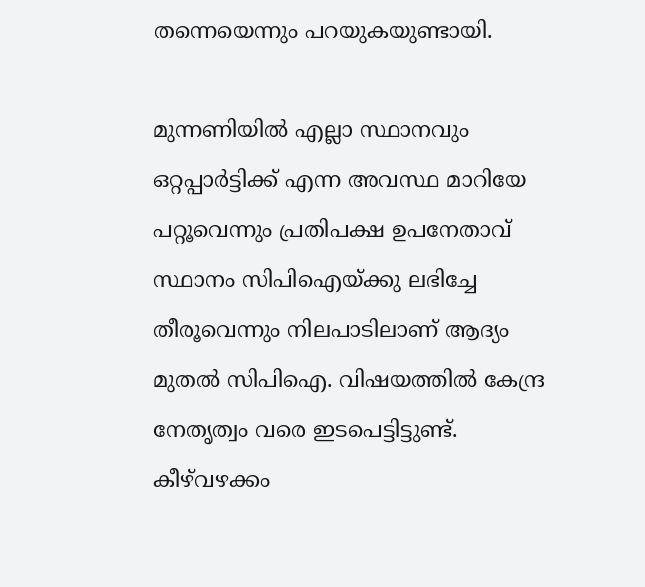തന്നെയെന്നും പറയുകയുണ്ടായി.

മുന്നണിയിൽ എല്ലാ സ്ഥാനവും ഒറ്റപ്പാർട്ടിക്ക് എന്ന അവസ്ഥ മാറിയേ പറ്റൂവെന്നും പ്രതിപക്ഷ ഉപനേതാവ് സ്ഥാനം സിപിഐയ്ക്കു ലഭിച്ചേ തീരൂവെന്നും നിലപാടിലാണ് ആദ്യം മുതല്‍ സിപിഐ. വിഷയത്തിൽ കേന്ദ്ര നേതൃത്വം വരെ ഇടപെട്ടിട്ടുണ്ട്. കീഴ്‌വഴക്കം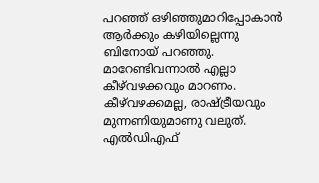പറഞ്ഞ് ഒഴിഞ്ഞുമാറിപ്പോകാൻ ആർക്കും കഴിയില്ലെന്നു ബിനോയ് പറഞ്ഞു. മാറേണ്ടിവന്നാൽ എല്ലാ കീഴ്‌വഴക്കവും മാറണം. കീഴ്‌വഴക്കമല്ല, രാഷ്ട്രീയവും മുന്നണിയുമാണു വലുത്. എൽഡിഎഫ്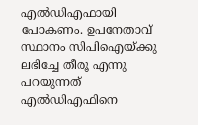എൽഡിഎഫായി പോകണം. ഉപനേതാവ് സ്ഥാനം സിപിഐയ്ക്കു ലഭിച്ചേ തീരൂ എന്നു പറയുന്നത് എൽഡിഎഫിനെ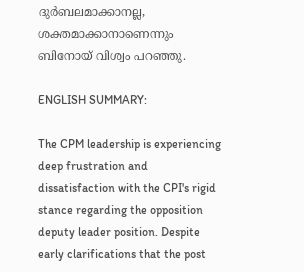ദുർബലമാക്കാനല്ല, ശക്തമാക്കാനാണെന്നും ബിനോയ് വിശ്വം പറഞ്ഞു.

ENGLISH SUMMARY:

The CPM leadership is experiencing deep frustration and dissatisfaction with the CPI's rigid stance regarding the opposition deputy leader position. Despite early clarifications that the post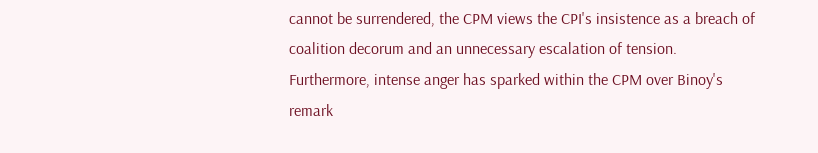cannot be surrendered, the CPM views the CPI's insistence as a breach of coalition decorum and an unnecessary escalation of tension. Furthermore, intense anger has sparked within the CPM over Binoy's remark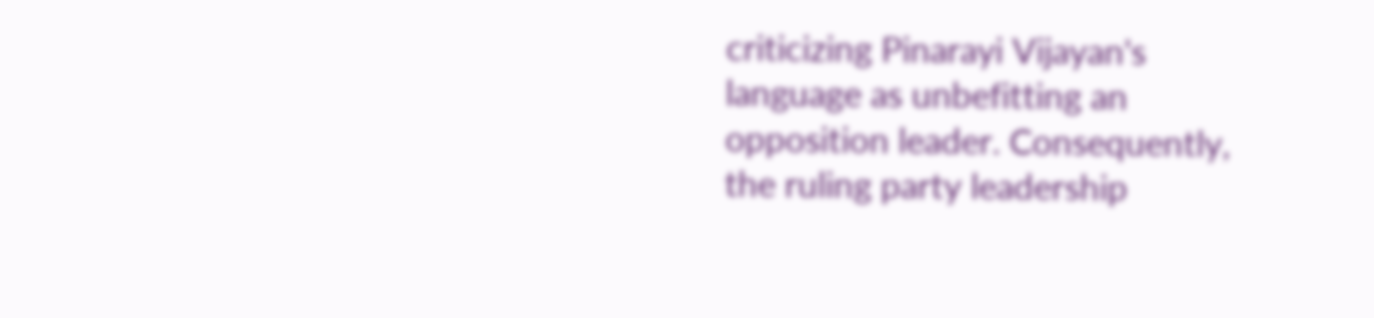criticizing Pinarayi Vijayan's language as unbefitting an opposition leader. Consequently, the ruling party leadership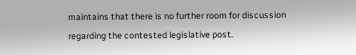maintains that there is no further room for discussion regarding the contested legislative post.